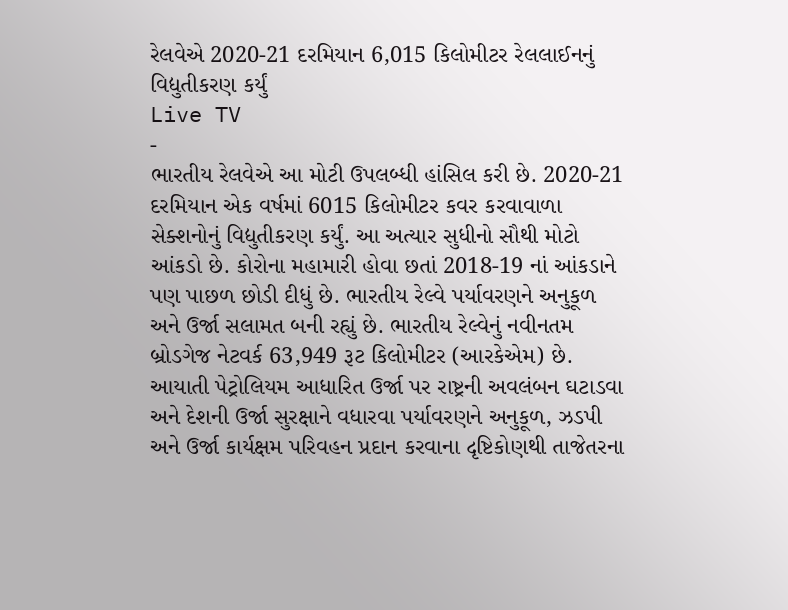રેલવેએ 2020-21 દરમિયાન 6,015 કિલોમીટર રેલલાઈનનું વિદ્યુતીકરણ કર્યું
Live TV
-
ભારતીય રેલવેએ આ મોટી ઉપલબ્ધી હાંસિલ કરી છે. 2020-21 દરમિયાન એક વર્ષમાં 6015 કિલોમીટર કવર કરવાવાળા સેક્શનોનું વિદ્યુતીકરણ કર્યું. આ અત્યાર સુધીનો સૌથી મોટો આંકડો છે. કોરોના મહામારી હોવા છતાં 2018-19 નાં આંકડાને પણ પાછળ છોડી દીધું છે. ભારતીય રેલ્વે પર્યાવરણને અનુકૂળ અને ઉર્જા સલામત બની રહ્યું છે. ભારતીય રેલ્વેનું નવીનતમ બ્રોડગેજ નેટવર્ક 63,949 રૂટ કિલોમીટર (આરકેએમ) છે.
આયાતી પેટ્રોલિયમ આધારિત ઉર્જા પર રાષ્ટ્રની અવલંબન ઘટાડવા અને દેશની ઉર્જા સુરક્ષાને વધારવા પર્યાવરણને અનુકૂળ, ઝડપી અને ઉર્જા કાર્યક્ષમ પરિવહન પ્રદાન કરવાના દૃષ્ટિકોણથી તાજેતરના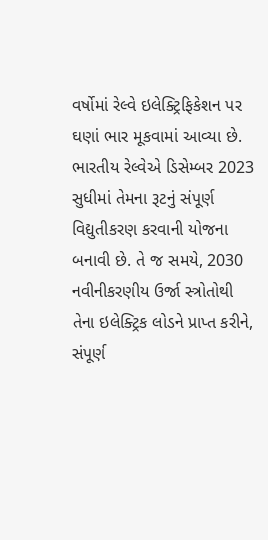વર્ષોમાં રેલ્વે ઇલેક્ટ્રિફિકેશન પર ઘણાં ભાર મૂકવામાં આવ્યા છે.
ભારતીય રેલ્વેએ ડિસેમ્બર 2023 સુધીમાં તેમના રૂટનું સંપૂર્ણ વિદ્યુતીકરણ કરવાની યોજના બનાવી છે. તે જ સમયે, 2030 નવીનીકરણીય ઉર્જા સ્ત્રોતોથી તેના ઇલેક્ટ્રિક લોડને પ્રાપ્ત કરીને, સંપૂર્ણ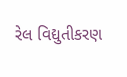રેલ વિદ્યુતીકરણ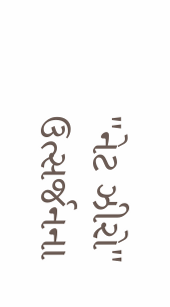"નેટ ઝીરો" ઉત્સર્જનના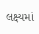લક્ષ્યમાં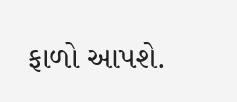ફાળો આપશે.